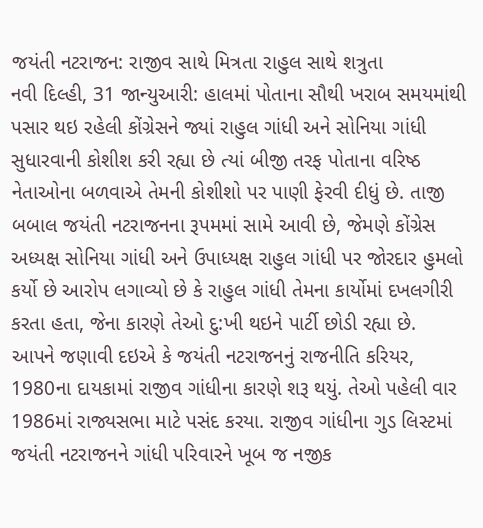જયંતી નટરાજન: રાજીવ સાથે મિત્રતા રાહુલ સાથે શત્રુતા
નવી દિલ્હી, 31 જાન્યુઆરી: હાલમાં પોતાના સૌથી ખરાબ સમયમાંથી પસાર થઇ રહેલી કોંગ્રેસને જ્યાં રાહુલ ગાંધી અને સોનિયા ગાંધી સુધારવાની કોશીશ કરી રહ્યા છે ત્યાં બીજી તરફ પોતાના વરિષ્ઠ નેતાઓના બળવાએ તેમની કોશીશો પર પાણી ફેરવી દીધું છે. તાજી બબાલ જયંતી નટરાજનના રૂપમમાં સામે આવી છે, જેમણે કોંગ્રેસ અધ્યક્ષ સોનિયા ગાંધી અને ઉપાધ્યક્ષ રાહુલ ગાંધી પર જોરદાર હુમલો કર્યો છે આરોપ લગાવ્યો છે કે રાહુલ ગાંધી તેમના કાર્યોમાં દખલગીરી કરતા હતા, જેના કારણે તેઓ દુ:ખી થઇને પાર્ટી છોડી રહ્યા છે.
આપને જણાવી દઇએ કે જયંતી નટરાજનનું રાજનીતિ કરિયર, 1980ના દાયકામાં રાજીવ ગાંધીના કારણે શરૂ થયું. તેઓ પહેલી વાર 1986માં રાજ્યસભા માટે પસંદ કરયા. રાજીવ ગાંધીના ગુડ લિસ્ટમાં જયંતી નટરાજનને ગાંધી પરિવારને ખૂબ જ નજીક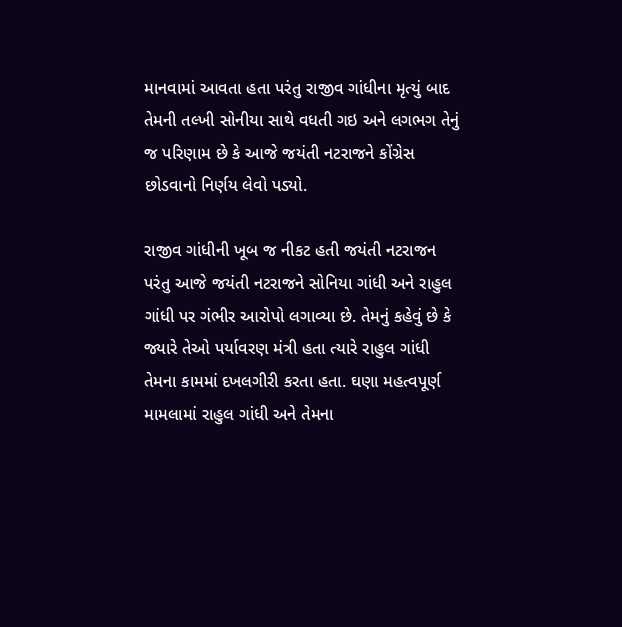માનવામાં આવતા હતા પરંતુ રાજીવ ગાંધીના મૃત્યું બાદ તેમની તલ્ખી સોનીયા સાથે વધતી ગઇ અને લગભગ તેનું જ પરિણામ છે કે આજે જયંતી નટરાજને કોંગ્રેસ છોડવાનો નિર્ણય લેવો પડ્યો.

રાજીવ ગાંધીની ખૂબ જ નીકટ હતી જયંતી નટરાજન
પરંતુ આજે જયંતી નટરાજને સોનિયા ગાંધી અને રાહુલ ગાંધી પર ગંભીર આરોપો લગાવ્યા છે. તેમનું કહેવું છે કે જ્યારે તેઓ પર્યાવરણ મંત્રી હતા ત્યારે રાહુલ ગાંધી તેમના કામમાં દખલગીરી કરતા હતા. ઘણા મહત્વપૂર્ણ મામલામાં રાહુલ ગાંધી અને તેમના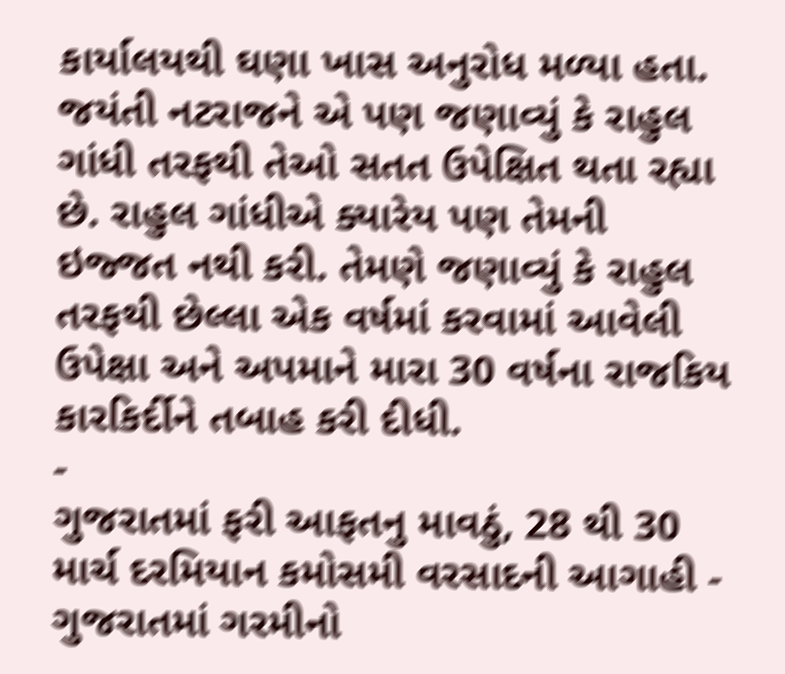કાર્યાલયથી ઘણા ખાસ અનુરોધ મળ્યા હતા. જયંતી નટરાજને એ પણ જણાવ્યું કે રાહુલ ગાંધી તરફથી તેઓ સતત ઉપેક્ષિત થતા રહ્યા છે. રાહુલ ગાંધીએ ક્યારેય પણ તેમની ઇજ્જત નથી કરી. તેમણે જણાવ્યું કે રાહુલ તરફથી છેલ્લા એક વર્ષમાં કરવામાં આવેલી ઉપેક્ષા અને અપમાને મારા 30 વર્ષના રાજકિય કારકિર્દીને તબાહ કરી દીધી.
-
ગુજરાતમાં ફરી આફતનુ માવઠું, 28 થી 30 માર્ચ દરમિયાન કમોસમી વરસાદની આગાહી -
ગુજરાતમાં ગરમીનો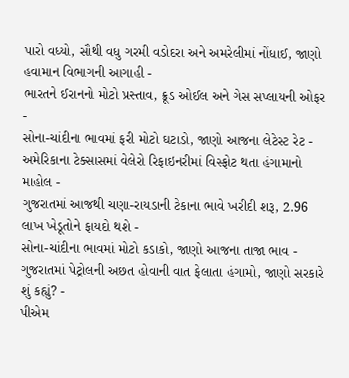પારો વધ્યો, સૌથી વધુ ગરમી વડોદરા અને અમરેલીમાં નોંધાઈ, જાણો હવામાન વિભાગની આગાહી -
ભારતને ઈરાનનો મોટો પ્રસ્તાવ, ક્રૂડ ઓઈલ અને ગેસ સપ્લાયની ઓફર -
સોના-ચાંદીના ભાવમાં ફરી મોટો ઘટાડો, જાણો આજના લેટેસ્ટ રેટ -
અમેરિકાના ટેક્સાસમાં વેલેરો રિફાઇનરીમાં વિસ્ફોટ થતા હંગામાનો માહોલ -
ગુજરાતમાં આજથી ચણા-રાયડાની ટેકાના ભાવે ખરીદી શરૂ, 2.96 લાખ ખેડૂતોને ફાયદો થશે -
સોના-ચાંદીના ભાવમાં મોટો કડાકો, જાણો આજના તાજા ભાવ -
ગુજરાતમાં પેટ્રોલની અછત હોવાની વાત ફેલાતા હંગામો, જાણો સરકારે શું કહ્યું? -
પીએમ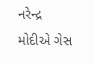નરેન્દ્ર મોદીએ ગેસ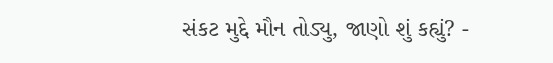સંકટ મુદ્દે મૌન તોડ્યુ, જાણો શું કહ્યું? -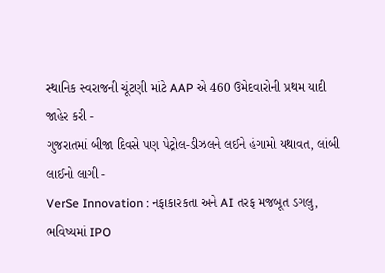સ્થાનિક સ્વરાજની ચૂંટણી માંટે AAP એ 460 ઉમેદવારોની પ્રથમ યાદી જાહેર કરી -
ગુજરાતમાં બીજા દિવસે પણ પેટ્રોલ-ડીઝલને લઈને હંગામો યથાવત, લાંબી લાઈનો લાગી -
VerSe Innovation : નફાકારકતા અને AI તરફ મજબૂત ડગલુ, ભવિષ્યમાં IPO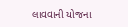લાવવાની યોજના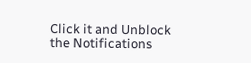Click it and Unblock the Notifications